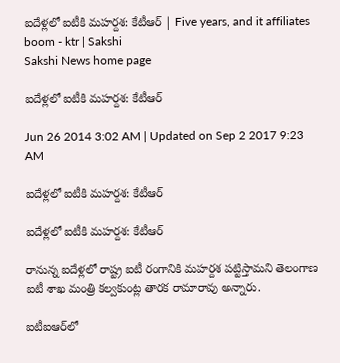ఐదేళ్లలో ఐటీకి మహర్దశ: కేటీఆర్ | Five years, and it affiliates boom - ktr | Sakshi
Sakshi News home page

ఐదేళ్లలో ఐటీకి మహర్దశ: కేటీఆర్

Jun 26 2014 3:02 AM | Updated on Sep 2 2017 9:23 AM

ఐదేళ్లలో ఐటీకి మహర్దశ: కేటీఆర్

ఐదేళ్లలో ఐటీకి మహర్దశ: కేటీఆర్

రానున్న ఐదేళ్లలో రాష్ట్ర ఐటీ రంగానికి మహర్దశ పట్టిస్తామని తెలంగాణ ఐటీ శాఖ మంత్రి కల్వకుంట్ల తారక రామారావు అన్నారు.

ఐటీఐఆర్‌లో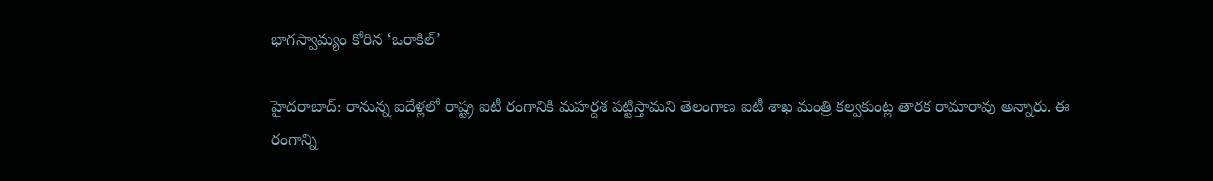భాగస్వామ్యం కోరిన ‘ఒరాకిల్’

హైదరాబాద్: రానున్న ఐదేళ్లలో రాష్ట్ర ఐటీ రంగానికి మహర్దశ పట్టిస్తామని తెలంగాణ ఐటీ శాఖ మంత్రి కల్వకుంట్ల తారక రామారావు అన్నారు. ఈ రంగాన్ని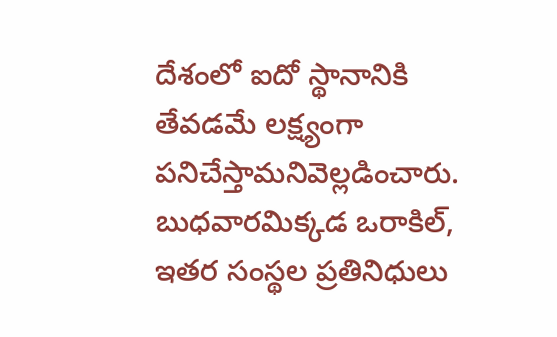దేశంలో ఐదో స్థానానికి తేవడమే లక్ష్యంగా పనిచేస్తామనివెల్లడించారు. బుధవారమిక్కడ ఒరాకిల్, ఇతర సంస్థల ప్రతినిధులు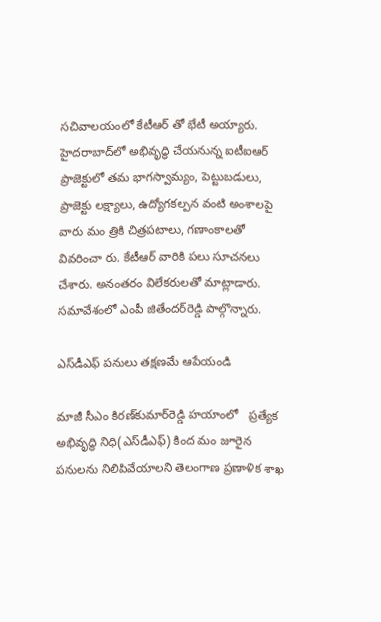సచివాలయంలో కేటీఆర్ తో భేటీ అయ్యారు. హైదరాబాద్‌లో అభివృద్ధి చేయనున్న ఐటీఐఆర్ ప్రాజెక్టులో తమ భాగస్వామ్యం, పెట్టుబడులు, ప్రాజెక్టు లక్ష్యాలు, ఉద్యోగకల్పన వంటి అంశాలపై వారు మం త్రికి చిత్రపటాలు, గణాంకాలతో వివరించా రు. కేటీఆర్ వారికి పలు సూచనలు చేశారు. అనంతరం విలేకరులతో మాట్లాడారు. సమావేశంలో ఎంపీ జితేందర్‌రెడ్డి పాల్గొన్నారు.

ఎస్‌డీఎఫ్ పనులు తక్షణమే ఆపేయండి

మాజీ సీఎం కిరణ్‌కుమార్‌రెడ్డి హయాంలో   ప్రత్యేక అభివృద్ధి నిధి(ఎస్‌డీఎఫ్) కింద మం జూరైన పనులను నిలిపివేయాలని తెలంగాణ ప్రణాళిక శాఖ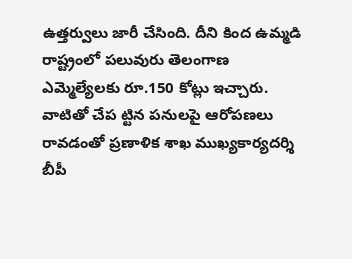ఉత్తర్వులు జారీ చేసింది. దీని కింద ఉమ్మడి రాష్ట్రంలో పలువురు తెలంగాణ ఎమ్మెల్యేలకు రూ.150 కోట్లు ఇచ్చారు. వాటితో చేప ట్టిన పనులపై ఆరోపణలు రావడంతో ప్రణాళిక శాఖ ముఖ్యకార్యదర్శి బీపీ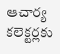ఆచార్య కలెక్టర్లకు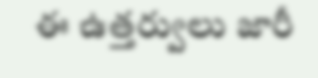ఈ ఉత్తర్వులు జారీ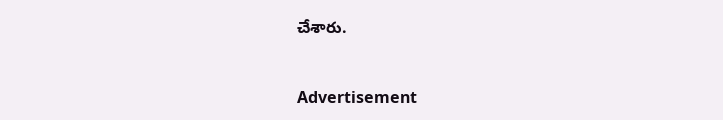చేశారు.



Advertisement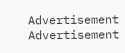Advertisement
Advertisement